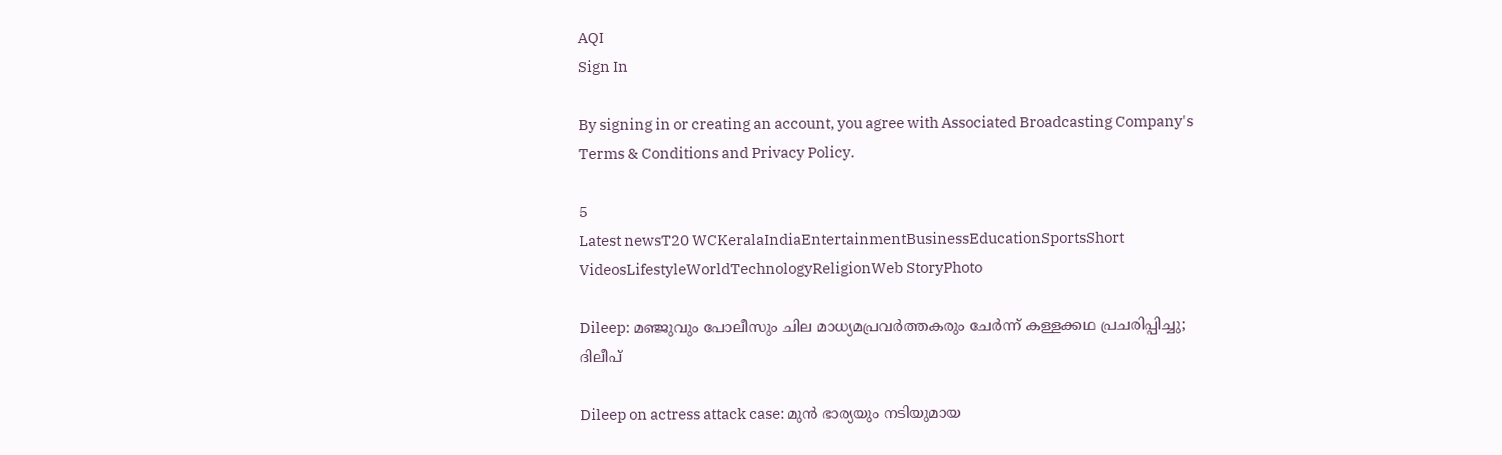AQI
Sign In

By signing in or creating an account, you agree with Associated Broadcasting Company's Terms & Conditions and Privacy Policy.

5
Latest newsT20 WCKeralaIndiaEntertainmentBusinessEducationSportsShort VideosLifestyleWorldTechnologyReligionWeb StoryPhoto

Dileep: മഞ്ജുവും പോലീസും ചില മാധ്യമപ്രവർത്തകരും ചേർന്ന് കള്ളക്കഥ പ്രചരിപ്പിച്ചു; ദിലീപ്

Dileep on actress attack case: മുൻ ഭാര്യയും നടിയുമായ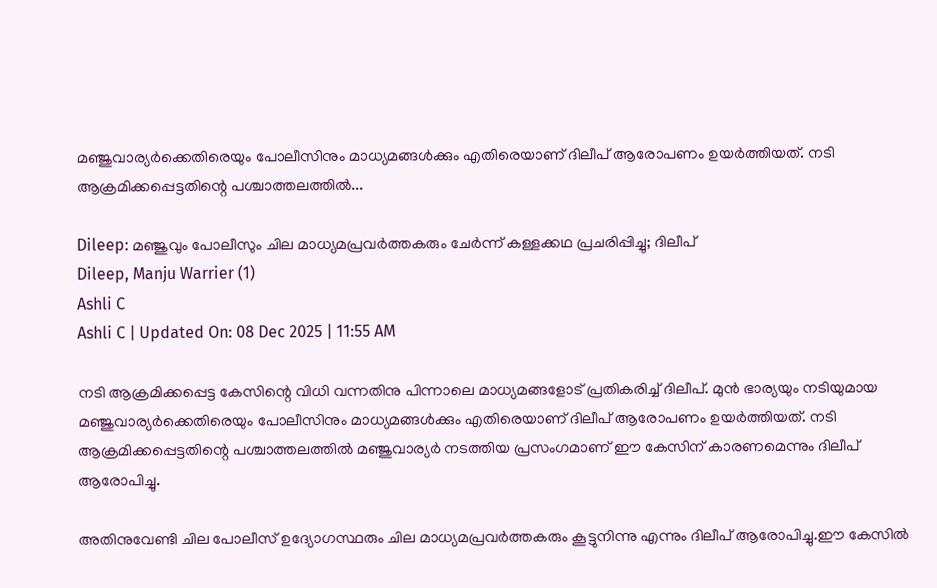മഞ്ജുവാര്യർക്കെതിരെയും പോലീസിനും മാധ്യമങ്ങൾക്കും എതിരെയാണ് ദിലീപ് ആരോപണം ഉയർത്തിയത്. നടി ആക്രമിക്കപ്പെട്ടതിന്റെ പശ്ചാത്തലത്തിൽ...

Dileep: മഞ്ജുവും പോലീസും ചില മാധ്യമപ്രവർത്തകരും ചേർന്ന് കള്ളക്കഥ പ്രചരിപ്പിച്ചു; ദിലീപ്
Dileep, Manju Warrier (1)
Ashli C
Ashli C | Updated On: 08 Dec 2025 | 11:55 AM

നടി ആക്രമിക്കപ്പെട്ട കേസിന്റെ വിധി വന്നതിനു പിന്നാലെ മാധ്യമങ്ങളോട് പ്രതികരിച്ച് ദിലീപ്. മുൻ ഭാര്യയും നടിയുമായ മഞ്ജുവാര്യർക്കെതിരെയും പോലീസിനും മാധ്യമങ്ങൾക്കും എതിരെയാണ് ദിലീപ് ആരോപണം ഉയർത്തിയത്. നടി ആക്രമിക്കപ്പെട്ടതിന്റെ പശ്ചാത്തലത്തിൽ മഞ്ജുവാര്യർ നടത്തിയ പ്രസംഗമാണ് ഈ കേസിന് കാരണമെന്നും ദിലീപ് ആരോപിച്ചു.

അതിനുവേണ്ടി ചില പോലീസ് ഉദ്യോഗസ്ഥരും ചില മാധ്യമപ്രവർത്തകരും കൂട്ടുനിന്നു എന്നും ദിലീപ് ആരോപിച്ചു.ഈ കേസിൽ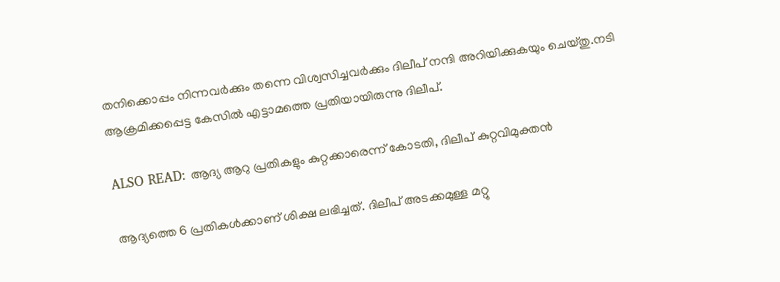തനിക്കൊപ്പം നിന്നവർക്കും തന്നെ വിശ്വസിച്ചവർക്കും ദിലീപ് നന്ദി അറിയിക്കുകയും ചെയ്തു.നടി ആക്രമിക്കപ്പെട്ട കേസിൽ എട്ടാമത്തെ പ്രതിയായിരുന്നു ദിലീപ്.

ALSO READ: ആദ്യ ആറു പ്രതികളും കുറ്റക്കാരെന്ന് കോടതി, ദിലീപ് കുറ്റവിമുക്തന്‍

ആദ്യത്തെ 6 പ്രതികൾക്കാണ് ശിക്ഷ ലഭിച്ചത്. ദിലീപ് അടക്കമുള്ള മറ്റു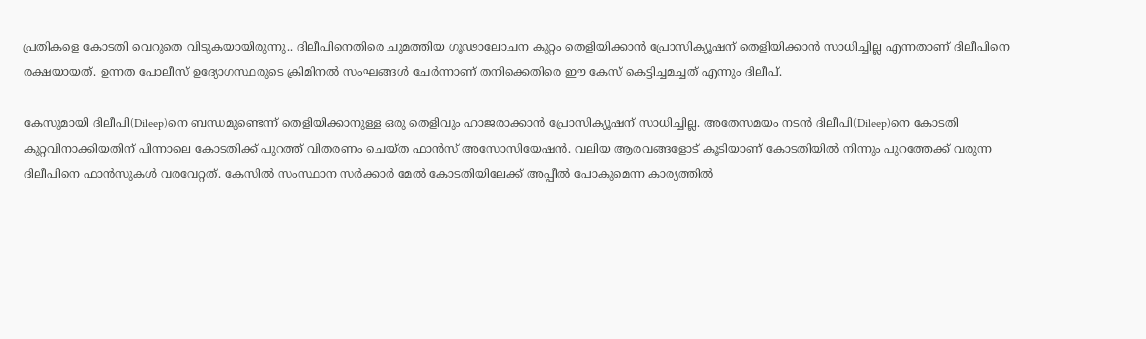പ്രതികളെ കോടതി വെറുതെ വിടുകയായിരുന്നു.. ദിലീപിനെതിരെ ചുമത്തിയ ഗൂഢാലോചന കുറ്റം തെളിയിക്കാൻ പ്രോസിക്യൂഷന് തെളിയിക്കാൻ സാധിച്ചില്ല എന്നതാണ് ദിലീപിനെ രക്ഷയായത്. ഉന്നത പോലീസ് ഉദ്യോഗസ്ഥരുടെ ക്രിമിനൽ സംഘങ്ങൾ ചേർന്നാണ് തനിക്കെതിരെ ഈ കേസ് കെട്ടിച്ചമച്ചത് എന്നും ദിലീപ്.

കേസുമായി ദിലീപി(Dileep)നെ ബന്ധമുണ്ടെന്ന് തെളിയിക്കാനുള്ള ഒരു തെളിവും ഹാജരാക്കാൻ പ്രോസിക്യൂഷന് സാധിച്ചില്ല. അതേസമയം നടൻ ദിലീപി(Dileep)നെ കോടതി കുറ്റവിനാക്കിയതിന് പിന്നാലെ കോടതിക്ക് പുറത്ത് വിതരണം ചെയ്ത ഫാൻസ് അസോസിയേഷൻ. വലിയ ആരവങ്ങളോട് കൂടിയാണ് കോടതിയിൽ നിന്നും പുറത്തേക്ക് വരുന്ന ദിലീപിനെ ഫാൻസുകൾ വരവേറ്റത്. കേസിൽ സംസ്ഥാന സർക്കാർ മേൽ കോടതിയിലേക്ക് അപ്പീൽ പോകുമെന്ന കാര്യത്തിൽ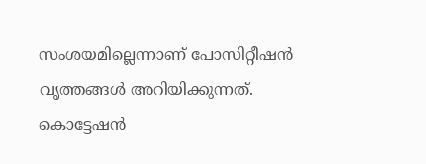സംശയമില്ലെന്നാണ് പോസിറ്റീഷൻ വൃത്തങ്ങൾ അറിയിക്കുന്നത്. കൊട്ടേഷൻ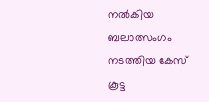നൽകിയ ബലാത്സംഗം നടത്തിയ കേസ് കൂട്ട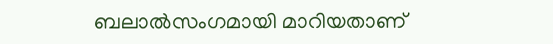ബലാൽസംഗമായി മാറിയതാണ്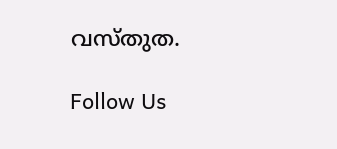വസ്തുത.

Follow Us